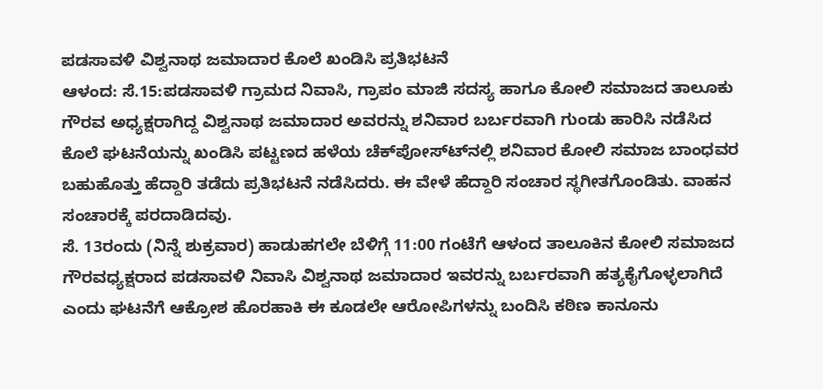ಪಡಸಾವಳಿ ವಿಶ್ವನಾಥ ಜಮಾದಾರ ಕೊಲೆ ಖಂಡಿಸಿ ಪ್ರತಿಭಟನೆ
ಆಳಂದ: ಸೆ.15:ಪಡಸಾವಳಿ ಗ್ರಾಮದ ನಿವಾಸಿ, ಗ್ರಾಪಂ ಮಾಜಿ ಸದಸ್ಯ ಹಾಗೂ ಕೋಲಿ ಸಮಾಜದ ತಾಲೂಕು ಗೌರವ ಅಧ್ಯಕ್ಷರಾಗಿದ್ದ ವಿಶ್ವನಾಥ ಜಮಾದಾರ ಅವರನ್ನು ಶನಿವಾರ ಬರ್ಬರವಾಗಿ ಗುಂಡು ಹಾರಿಸಿ ನಡೆಸಿದ ಕೊಲೆ ಘಟನೆಯನ್ನು ಖಂಡಿಸಿ ಪಟ್ಟಣದ ಹಳೆಯ ಚೆಕ್‍ಪೋಸ್ಟ್‍ನಲ್ಲಿ ಶನಿವಾರ ಕೋಲಿ ಸಮಾಜ ಬಾಂಧವರ ಬಹುಹೊತ್ತು ಹೆದ್ದಾರಿ ತಡೆದು ಪ್ರತಿಭಟನೆ ನಡೆಸಿದರು. ಈ ವೇಳೆ ಹೆದ್ದಾರಿ ಸಂಚಾರ ಸ್ಥಗೀತಗೊಂಡಿತು. ವಾಹನ ಸಂಚಾರಕ್ಕೆ ಪರದಾಡಿದವು.
ಸೆ. 13ರಂದು (ನಿನ್ನೆ ಶುಕ್ರವಾರ) ಹಾಡುಹಗಲೇ ಬೆಳಿಗ್ಗೆ 11:00 ಗಂಟೆಗೆ ಆಳಂದ ತಾಲೂಕಿನ ಕೋಲಿ ಸಮಾಜದ ಗೌರವಧ್ಯಕ್ಷರಾದ ಪಡಸಾವಳಿ ನಿವಾಸಿ ವಿಶ್ವನಾಥ ಜಮಾದಾರ ಇವರನ್ನು ಬರ್ಬರವಾಗಿ ಹತ್ಯಕೈಗೊಳ್ಳಲಾಗಿದೆ ಎಂದು ಘಟನೆಗೆ ಆಕ್ರೋಶ ಹೊರಹಾಕಿ ಈ ಕೂಡಲೇ ಆರೋಪಿಗಳನ್ನು ಬಂದಿಸಿ ಕಠಿಣ ಕಾನೂನು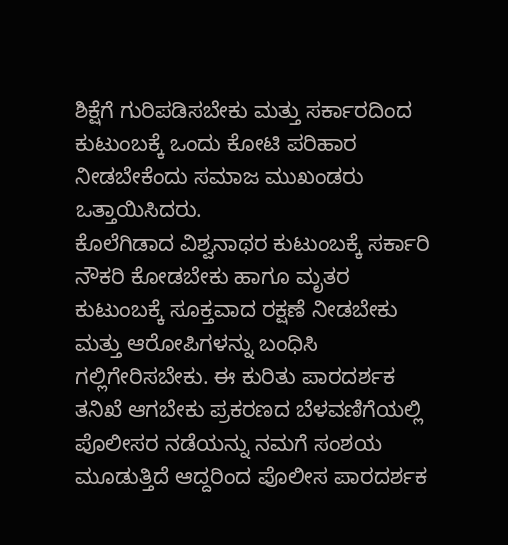ಶಿಕ್ಷೆಗೆ ಗುರಿಪಡಿಸಬೇಕು ಮತ್ತು ಸರ್ಕಾರದಿಂದ ಕುಟುಂಬಕ್ಕೆ ಒಂದು ಕೋಟಿ ಪರಿಹಾರ ನೀಡಬೇಕೆಂದು ಸಮಾಜ ಮುಖಂಡರು ಒತ್ತಾಯಿಸಿದರು.
ಕೊಲೆಗಿಡಾದ ವಿಶ್ವನಾಥರ ಕುಟುಂಬಕ್ಕೆ ಸರ್ಕಾರಿ ನೌಕರಿ ಕೋಡಬೇಕು ಹಾಗೂ ಮೃತರ ಕುಟುಂಬಕ್ಕೆ ಸೂಕ್ತವಾದ ರಕ್ಷಣೆ ನೀಡಬೇಕು ಮತ್ತು ಆರೋಪಿಗಳನ್ನು ಬಂಧಿಸಿ ಗಲ್ಲಿಗೇರಿಸಬೇಕು. ಈ ಕುರಿತು ಪಾರದರ್ಶಕ ತನಿಖೆ ಆಗಬೇಕು ಪ್ರಕರಣದ ಬೆಳವಣಿಗೆಯಲ್ಲಿ ಪೊಲೀಸರ ನಡೆಯನ್ನು ನಮಗೆ ಸಂಶಯ ಮೂಡುತ್ತಿದೆ ಆದ್ದರಿಂದ ಪೊಲೀಸ ಪಾರದರ್ಶಕ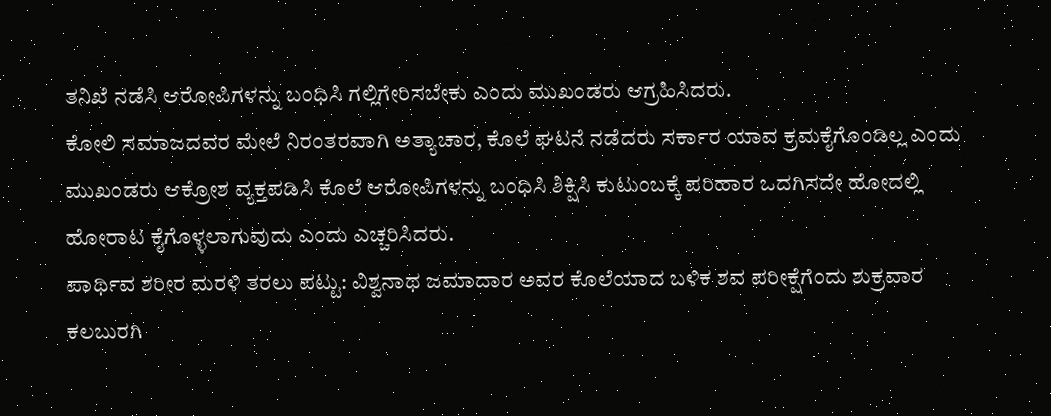ತನಿಖೆ ನಡೆಸಿ ಆರೋಪಿಗಳನ್ನು ಬಂಧಿಸಿ ಗಲ್ಲಿಗೇರಿಸಬೇಕು ಎಂದು ಮುಖಂಡರು ಆಗ್ರಹಿಸಿದರು.
ಕೋಲಿ ಸಮಾಜದವರ ಮೇಲೆ ನಿರಂತರವಾಗಿ ಅತ್ಯಾಚಾರ, ಕೊಲೆ ಘಟನೆ ನಡೆದರು ಸರ್ಕಾರ ಯಾವ ಕ್ರಮಕೈಗೊಂಡಿಲ್ಲ ಎಂದು ಮುಖಂಡರು ಆಕ್ರೋಶ ವ್ಯಕ್ತಪಡಿಸಿ ಕೊಲೆ ಆರೋಪಿಗಳನ್ನು ಬಂಧಿಸಿ ಶಿಕ್ಷಿಸಿ ಕುಟುಂಬಕ್ಕೆ ಪರಿಹಾರ ಒದಗಿಸದೇ ಹೋದಲ್ಲಿ ಹೋರಾಟ ಕೈಗೊಳ್ಳಲಾಗುವುದು ಎಂದು ಎಚ್ಚರಿಸಿದರು.
ಪಾರ್ಥಿವ ಶರೀರ ಮರಳಿ ತರಲು ಪಟ್ಟು: ವಿಶ್ವನಾಥ ಜಮಾದಾರ ಅವರ ಕೊಲೆಯಾದ ಬಳಿಕ ಶವ ಪರೀಕ್ಷೆಗೆಂದು ಶುಕ್ರವಾರ ಕಲಬುರಗಿ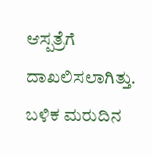ಆಸ್ಪತ್ರೆಗೆ ದಾಖಲಿಸಲಾಗಿತ್ತು. ಬಳಿಕ ಮರುದಿನ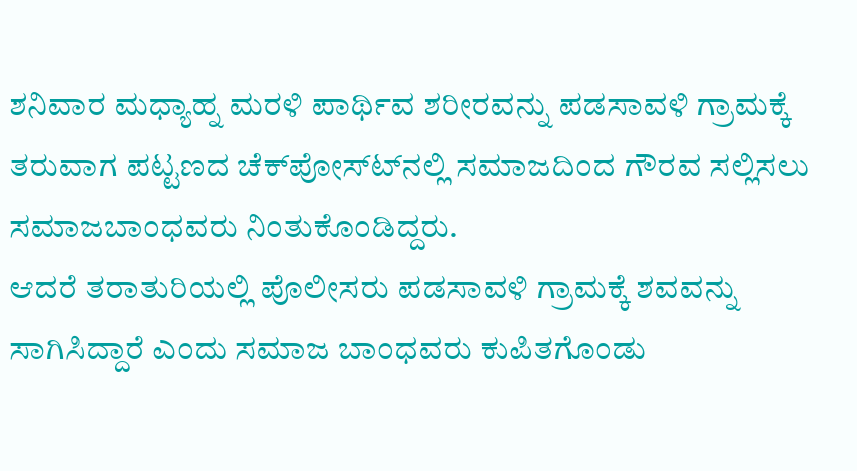ಶನಿವಾರ ಮಧ್ಯಾಹ್ನ ಮರಳಿ ಪಾರ್ಥಿವ ಶರೀರವನ್ನು ಪಡಸಾವಳಿ ಗ್ರಾಮಕ್ಕೆ ತರುವಾಗ ಪಟ್ಟಣದ ಚೆಕ್‍ಪೋಸ್ಟ್‍ನಲ್ಲಿ ಸಮಾಜದಿಂದ ಗೌರವ ಸಲ್ಲಿಸಲು ಸಮಾಜಬಾಂಧವರು ನಿಂತುಕೊಂಡಿದ್ದರು.
ಆದರೆ ತರಾತುರಿಯಲ್ಲಿ ಪೊಲೀಸರು ಪಡಸಾವಳಿ ಗ್ರಾಮಕ್ಕೆ ಶವವನ್ನು ಸಾಗಿಸಿದ್ದಾರೆ ಎಂದು ಸಮಾಜ ಬಾಂಧವರು ಕುಪಿತಗೊಂಡು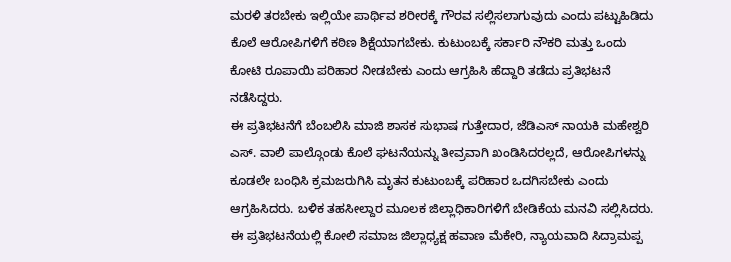ಮರಳಿ ತರಬೇಕು ಇಲ್ಲಿಯೇ ಪಾರ್ಥಿವ ಶರೀರಕ್ಕೆ ಗೌರವ ಸಲ್ಲಿಸಲಾಗುವುದು ಎಂದು ಪಟ್ಟುಹಿಡಿದು ಕೊಲೆ ಆರೋಪಿಗಳಿಗೆ ಕಠಿಣ ಶಿಕ್ಷೆಯಾಗಬೇಕು. ಕುಟುಂಬಕ್ಕೆ ಸರ್ಕಾರಿ ನೌಕರಿ ಮತ್ತು ಒಂದು ಕೋಟಿ ರೂಪಾಯಿ ಪರಿಹಾರ ನೀಡಬೇಕು ಎಂದು ಆಗ್ರಹಿಸಿ ಹೆದ್ದಾರಿ ತಡೆದು ಪ್ರತಿಭಟನೆ ನಡೆಸಿದ್ದರು.
ಈ ಪ್ರತಿಭಟನೆಗೆ ಬೆಂಬಲಿಸಿ ಮಾಜಿ ಶಾಸಕ ಸುಭಾಷ ಗುತ್ತೇದಾರ, ಜೆಡಿಎಸ್ ನಾಯಕಿ ಮಹೇಶ್ವರಿ ಎಸ್. ವಾಲಿ ಪಾಲ್ಗೊಂಡು ಕೊಲೆ ಘಟನೆಯನ್ನು ತೀವ್ರವಾಗಿ ಖಂಡಿಸಿದರಲ್ಲದೆ, ಆರೋಪಿಗಳನ್ನು ಕೂಡಲೇ ಬಂಧಿಸಿ ಕ್ರಮಜರುಗಿಸಿ ಮೃತನ ಕುಟುಂಬಕ್ಕೆ ಪರಿಹಾರ ಒದಗಿಸಬೇಕು ಎಂದು ಆಗ್ರಹಿಸಿದರು. ಬಳಿಕ ತಹಸೀಲ್ದಾರ ಮೂಲಕ ಜಿಲ್ಲಾಧಿಕಾರಿಗಳಿಗೆ ಬೇಡಿಕೆಯ ಮನವಿ ಸಲ್ಲಿಸಿದರು.
ಈ ಪ್ರತಿಭಟನೆಯಲ್ಲಿ ಕೋಲಿ ಸಮಾಜ ಜಿಲ್ಲಾಧ್ಯಕ್ಷ ಹವಾಣ ಮೆಕೇರಿ, ನ್ಯಾಯವಾದಿ ಸಿದ್ರಾಮಪ್ಪ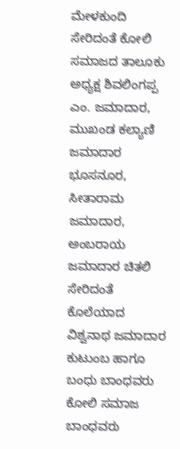ಮೇಳಕುಂದಿ ಸೇರಿದಂತೆ ಕೋಲಿ ಸಮಾಜದ ತಾಲೂಕು ಅಧ್ಯಕ್ಷ ಶಿವಲಿಂಗಪ್ಪ ಎಂ. ಜಮಾದಾರ, ಮುಖಂಡ ಕಲ್ಯಾಣಿ ಜಮಾದಾರ ಭೂಸನೂರ, ಸೀತಾರಾಮ ಜಮಾದಾರ, ಅಂಬರಾಯ ಜಮಾದಾರ ಚಿತಲಿ ಸೇರಿದಂತೆ ಕೊಲೆಯಾದ ವಿಶ್ವನಾಥ ಜಮಾದಾರ ಕುಟುಂಬ ಹಾಗೂ ಬಂಧು ಬಾಂಧವರು ಕೋಲಿ ಸಮಾಜ ಬಾಂಧವರು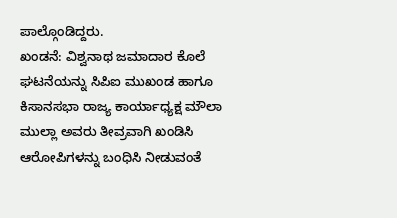ಪಾಲ್ಗೊಂಡಿದ್ದರು.
ಖಂಡನೆ: ವಿಶ್ವನಾಥ ಜಮಾದಾರ ಕೊಲೆ ಘಟನೆಯನ್ನು ಸಿಪಿಐ ಮುಖಂಡ ಹಾಗೂ ಕಿಸಾನಸಭಾ ರಾಜ್ಯ ಕಾರ್ಯಾಧ್ಯಕ್ಷ ಮೌಲಾ ಮುಲ್ಲಾ ಅವರು ತೀವ್ರವಾಗಿ ಖಂಡಿಸಿ ಆರೋಪಿಗಳನ್ನು ಬಂಧಿಸಿ ನೀಡುವಂತೆ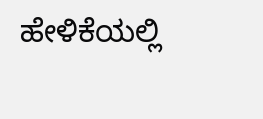ಹೇಳಿಕೆಯಲ್ಲಿ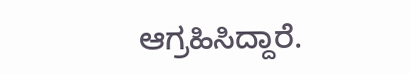ಆಗ್ರಹಿಸಿದ್ದಾರೆ.